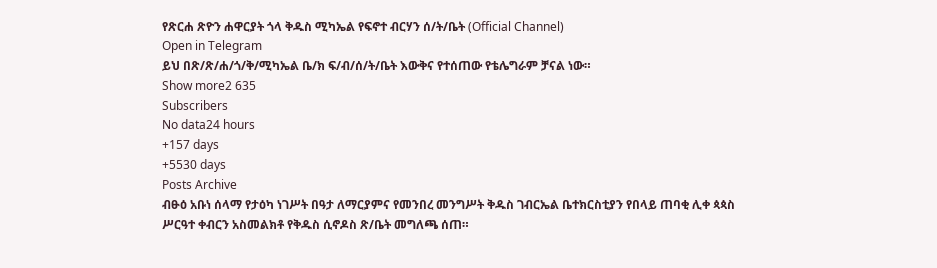የጽርሐ ጽዮን ሐዋርያት ጎላ ቅዱስ ሚካኤል የፍኖተ ብርሃን ሰ/ት/ቤት (Official Channel)
Open in Telegram
ይህ በጽ/ጽ/ሐ/ጎ/ቅ/ሚካኤል ቤ/ክ ፍ/ብ/ሰ/ት/ቤት እውቅና የተሰጠው የቴሌግራም ቻናል ነው።
Show more2 635
Subscribers
No data24 hours
+157 days
+5530 days
Posts Archive
ብፁዕ አቡነ ሰላማ የታዕካ ነገሥት በዓታ ለማርያምና የመንበረ መንግሥት ቅዱስ ገብርኤል ቤተክርስቲያን የበላይ ጠባቂ ሊቀ ጳጳስ ሥርዓተ ቀብርን አስመልክቶ የቅዱስ ሲኖዶስ ጽ/ቤት መግለጫ ሰጠ።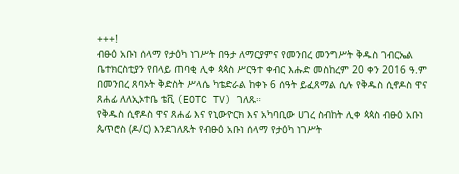+++!
ብፁዕ አቡነ ሰላማ የታዕካ ነገሥት በዓታ ለማርያምና የመንበረ መንግሥት ቅዱስ ገብርኤል ቤተክርስቲያን የበላይ ጠባቂ ሊቀ ጳጳስ ሥርዓተ ቀብር እሑድ መስከረም 20 ቀን 2016 ዓ.ም በመንበረ ጸባኦት ቅድስት ሥላሴ ካቴድራል ከቀኑ 6 ሰዓት ይፈጸማል ሲሉ የቅዱስ ሲኖዶስ ዋና ጸሐፊ ለለኢኦተቤ ቴቪ (EOTC TV) ገለጹ።
የቅዱስ ሲኖዶስ ዋና ጸሐፊ እና የኒውዮርክ እና አካባቢው ሀገረ ስብከት ሊቀ ጳጳስ ብፁዕ አቡነ ጴጥሮስ (ዶ/ር) እንደገለጹት የብፁዕ አቡነ ሰላማ የታዕካ ነገሥት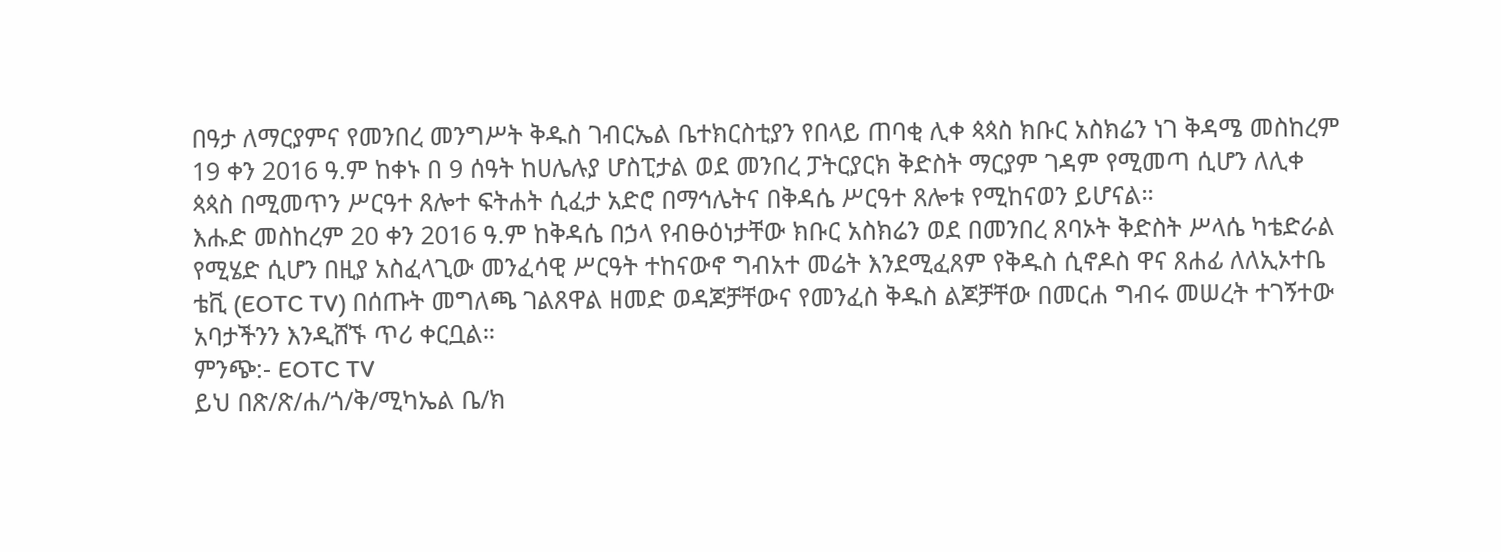በዓታ ለማርያምና የመንበረ መንግሥት ቅዱስ ገብርኤል ቤተክርስቲያን የበላይ ጠባቂ ሊቀ ጳጳስ ክቡር አስክሬን ነገ ቅዳሜ መስከረም 19 ቀን 2016 ዓ.ም ከቀኑ በ 9 ሰዓት ከሀሌሉያ ሆስፒታል ወደ መንበረ ፓትርያርክ ቅድስት ማርያም ገዳም የሚመጣ ሲሆን ለሊቀ ጳጳስ በሚመጥን ሥርዓተ ጸሎተ ፍትሐት ሲፈታ አድሮ በማኅሌትና በቅዳሴ ሥርዓተ ጸሎቱ የሚከናወን ይሆናል።
እሑድ መስከረም 20 ቀን 2016 ዓ.ም ከቅዳሴ በኃላ የብፁዕነታቸው ክቡር አስክሬን ወደ በመንበረ ጸባኦት ቅድስት ሥላሴ ካቴድራል የሚሄድ ሲሆን በዚያ አስፈላጊው መንፈሳዊ ሥርዓት ተከናውኖ ግብአተ መሬት እንደሚፈጸም የቅዱስ ሲኖዶስ ዋና ጸሐፊ ለለኢኦተቤ ቴቪ (EOTC TV) በሰጡት መግለጫ ገልጸዋል ዘመድ ወዳጆቻቸውና የመንፈስ ቅዱስ ልጆቻቸው በመርሐ ግብሩ መሠረት ተገኝተው አባታችንን እንዲሸኙ ጥሪ ቀርቧል።
ምንጭ:- EOTC TV
ይህ በጽ/ጽ/ሐ/ጎ/ቅ/ሚካኤል ቤ/ክ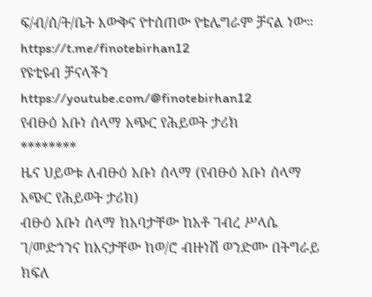ፍ/ብ/ሰ/ት/ቤት እውቅና የተሰጠው የቴሌግራም ቻናል ነው።
https://t.me/finotebirhan12
የዩቲዩብ ቻናላችን
https://youtube.com/@finotebirhan12
የብፁዕ አቡነ ሰላማ አጭር የሕይወት ታሪክ
********
ዜና ህይወቱ ለብፁዕ አቡነ ሰላማ (የብፁዕ አቡነ ሰላማ አጭር የሕይወት ታሪክ)
ብፁዕ አቡነ ሰላማ ከአባታቸው ከአቶ ገብረ ሥላሴ ገ/መድኀንና ከእናታቸው ከወ/ሮ ብዙነሽ ወንድሙ በትግራይ ክፍለ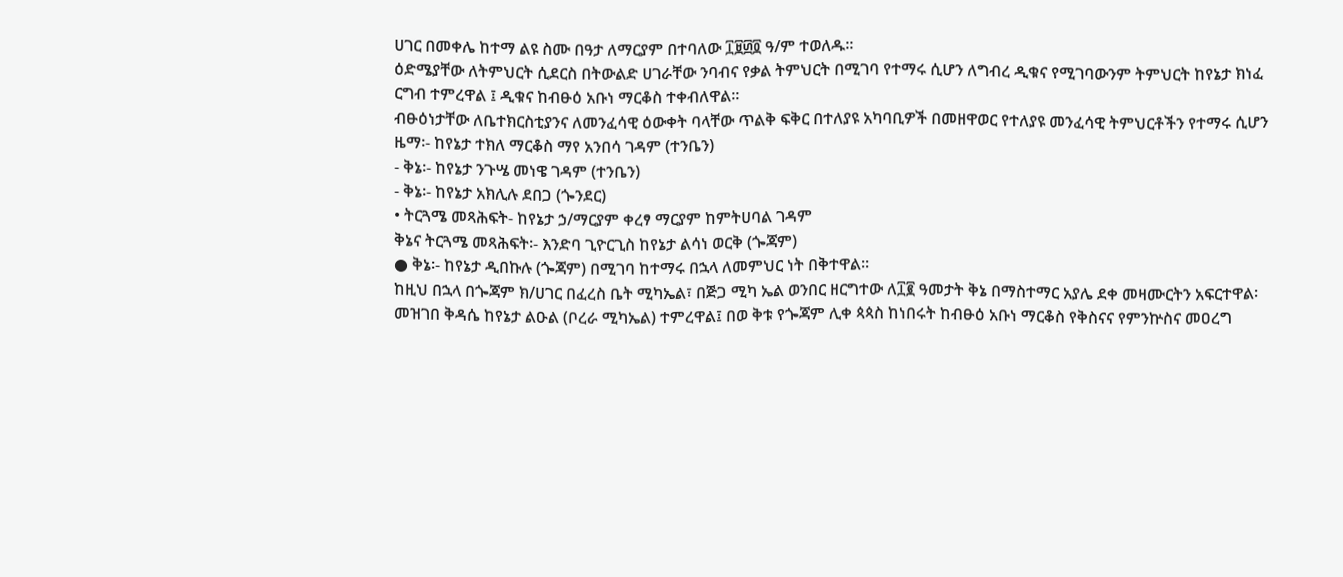ሀገር በመቀሌ ከተማ ልዩ ስሙ በዓታ ለማርያም በተባለው ፲፱፴፬ ዓ/ም ተወለዱ።
ዕድሜያቸው ለትምህርት ሲደርስ በትውልድ ሀገራቸው ንባብና የቃል ትምህርት በሚገባ የተማሩ ሲሆን ለግብረ ዲቁና የሚገባውንም ትምህርት ከየኔታ ክነፈ
ርግብ ተምረዋል ፤ ዲቁና ከብፁዕ አቡነ ማርቆስ ተቀብለዋል።
ብፁዕነታቸው ለቤተክርስቲያንና ለመንፈሳዊ ዕውቀት ባላቸው ጥልቅ ፍቅር በተለያዩ አካባቢዎች በመዘዋወር የተለያዩ መንፈሳዊ ትምህርቶችን የተማሩ ሲሆን
ዜማ፡- ከየኔታ ተክለ ማርቆስ ማየ አንበሳ ገዳም (ተንቤን)
- ቅኔ፡- ከየኔታ ንጉሤ መነዌ ገዳም (ተንቤን)
- ቅኔ፡- ከየኔታ አክሊሉ ደበጋ (ጐንደር)
• ትርጓሜ መጻሕፍት- ከየኔታ ኃ/ማርያም ቀረፃ ማርያም ከምትሀባል ገዳም
ቅኔና ትርጓሜ መጻሕፍት፡- እንድባ ጊዮርጊስ ከየኔታ ልሳነ ወርቅ (ጐጃም)
● ቅኔ፡- ከየኔታ ዲበኩሉ (ጐጃም) በሚገባ ከተማሩ በኋላ ለመምህር ነት በቅተዋል፡፡
ከዚህ በኋላ በጐጃም ክ/ሀገር በፈረስ ቤት ሚካኤል፣ በጅጋ ሚካ ኤል ወንበር ዘርግተው ለ፲፪ ዓመታት ቅኔ በማስተማር አያሌ ደቀ መዛሙርትን አፍርተዋል፡
መዝገበ ቅዳሴ ከየኔታ ልዑል (ቦረራ ሚካኤል) ተምረዋል፤ በወ ቅቱ የጐጃም ሊቀ ጳጳስ ከነበሩት ከብፁዕ አቡነ ማርቆስ የቅስናና የምንኵስና መዐረግ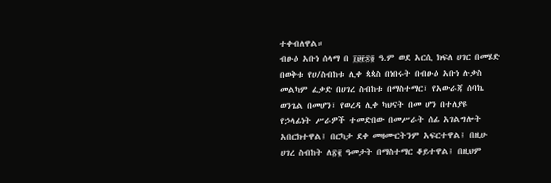ተቀብለዋል።
ብፁዕ አቡነ ሰላማ በ ፲፱፻፷፬ ዓ.ም ወደ አርሲ ክፍለ ሀገር በመሄድ በወቅቱ የሀ/ስብከቱ ሊቀ ጳጳስ በነበሩት በብፁዕ አቡነ ሉቃስ መልካም ፈቃድ በሀገረ ስብከቱ በማስተማር፣ የአውራጃ ሰባኬ ወንጌል በመሆን፣ የወረዳ ሊቀ ካህናት በመ ሆን በተለያዩ የኃላፊነት ሥራዎች ተመድበው በመሥራት ሰፊ አገልግሎት አበርክተዋል፤ በርካታ ደቀ መዛሙርትንም አፍርተዋል፤ በዚሁ ሀገረ ስብከት ለ፳፪ ዓመታት በማስተማር ቆይተዋል፤ በዚህም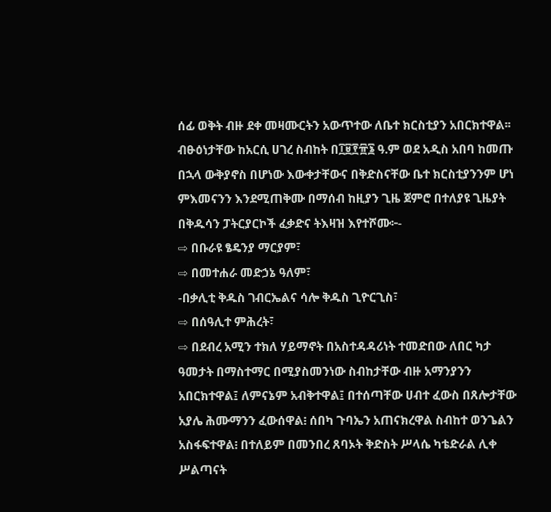ሰፊ ወቅት ብዙ ደቀ መዛሙርትን አውጥተው ለቤተ ክርስቲያን አበርክተዋል፡፡
ብፁዕነታቸው ከአርሲ ሀገረ ስብከት በ፲፱፻፹፮ ዓ.ም ወደ አዲስ አበባ ከመጡ በኋላ ውቅያኖስ በሆነው እውቀታቸውና በቅድስናቸው ቤተ ክርስቲያንንም ሆነ ምእመናንን እንደሚጠቅሙ በማሰብ ከዚያን ጊዜ ጀምሮ በተለያዩ ጊዜያት በቅዱሳን ፓትርያርኮች ፈቃድና ትእዛዝ እየተሾሙ፦-
⇨ በቡራዩ ፄዴንያ ማርያም፣
⇨ በመተሐራ መድኃኔ ዓለም፣
-በቃሊቲ ቅዱስ ገብርኤልና ሳሎ ቅዱስ ጊዮርጊስ፣
⇨ በሰዓሊተ ምሕረት፣
⇨ በደብረ አሚን ተክለ ሃይማኖት በአስተዳዳሪነት ተመድበው ለበር ካታ ዓመታት በማስተማር በሚያስመንነው ስብከታቸው ብዙ አማንያንን አበርክተዋል፤ ለምናኔም አብቅተዋል፤ በተሰጣቸው ሀብተ ፈውስ በጸሎታቸው አያሌ ሕሙማንን ፈውሰዋል፧ ሰበካ ጉባኤን አጠናክረዋል ስብከተ ወንጌልን አስፋፍተዋል፧ በተለይም በመንበረ ጸባኦት ቅድስት ሥላሴ ካቴድራል ሊቀ ሥልጣናት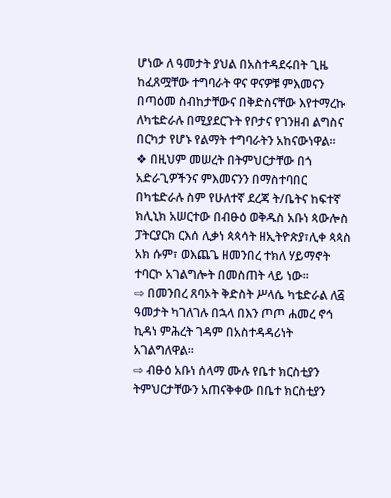ሆነው ለ ዓመታት ያህል በአስተዳደሩበት ጊዜ ከፈጸሟቸው ተግባራት ዋና ዋናዎቹ ምእመናን በጣዕመ ስብከታቸውና በቅድስናቸው እየተማረኩ ለካቴድራሉ በሚያደርጉት የቦታና የገንዘብ ልግስና በርካታ የሆኑ የልማት ተግባራትን አከናውነዋል።
❖ በዚህም መሠረት በትምህርታቸው በጎ አድራጊዎችንና ምእመናንን በማስተባበር በካቴድራሉ ስም የሁለተኛ ደረጃ ት/ቤትና ከፍተኛ ክሊኒክ አሠርተው በብፁዕ ወቅዱስ አቡነ ጳውሎስ ፓትርያርክ ርእሰ ሊቃነ ጳጳሳት ዘኢትዮጵያ፣ሊቀ ጳጳስ አክ ሱም፣ ወእጨጌ ዘመንበረ ተክለ ሃይማኖት ተባርኮ አገልግሎት በመስጠት ላይ ነው፡፡
⇨ በመንበረ ጸባኦት ቅድስት ሥላሴ ካቴድራል ለ፭ ዓመታት ካገለገሉ በኋላ በእን ጦጦ ሐመረ ኖኅ ኪዳነ ምሕረት ገዳም በአስተዳዳሪነት አገልግለዋል።
⇨ ብፁዕ አቡነ ሰላማ ሙሉ የቤተ ክርስቲያን ትምህርታቸውን አጠናቅቀው በቤተ ክርስቲያን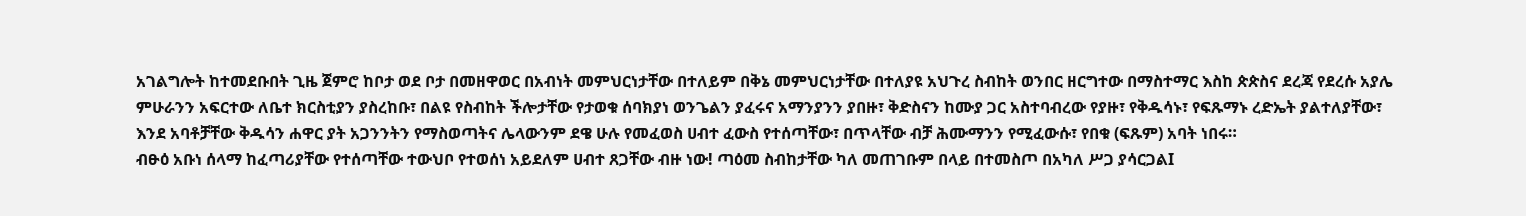አገልግሎት ከተመደቡበት ጊዜ ጀምሮ ከቦታ ወደ ቦታ በመዘዋወር በአብነት መምህርነታቸው በተለይም በቅኔ መምህርነታቸው በተለያዩ አህጉረ ስብከት ወንበር ዘርግተው በማስተማር እስከ ጵጵስና ደረጃ የደረሱ አያሌ ምሁራንን አፍርተው ለቤተ ክርስቲያን ያስረከቡ፣ በልዩ የስብከት ችሎታቸው የታወቁ ሰባክያነ ወንጌልን ያፈሩና አማንያንን ያበዙ፣ ቅድስናን ከሙያ ጋር አስተባብረው የያዙ፣ የቅዱሳኑ፣ የፍጹማኑ ረድኤት ያልተለያቸው፣ እንደ አባቶቻቸው ቅዱሳን ሐዋር ያት አጋንንትን የማስወጣትና ሌላውንም ደዌ ሁሉ የመፈወስ ሀብተ ፈውስ የተሰጣቸው፣ በጥላቸው ብቻ ሕሙማንን የሚፈውሱ፣ የበቁ (ፍጹም) አባት ነበሩ።
ብፁዕ አቡነ ሰላማ ከፈጣሪያቸው የተሰጣቸው ተውህቦ የተወሰነ አይደለም ሀብተ ጸጋቸው ብዙ ነው! ጣዕመ ስብከታቸው ካለ መጠገቡም በላይ በተመስጦ በአካለ ሥጋ ያሳርጋልI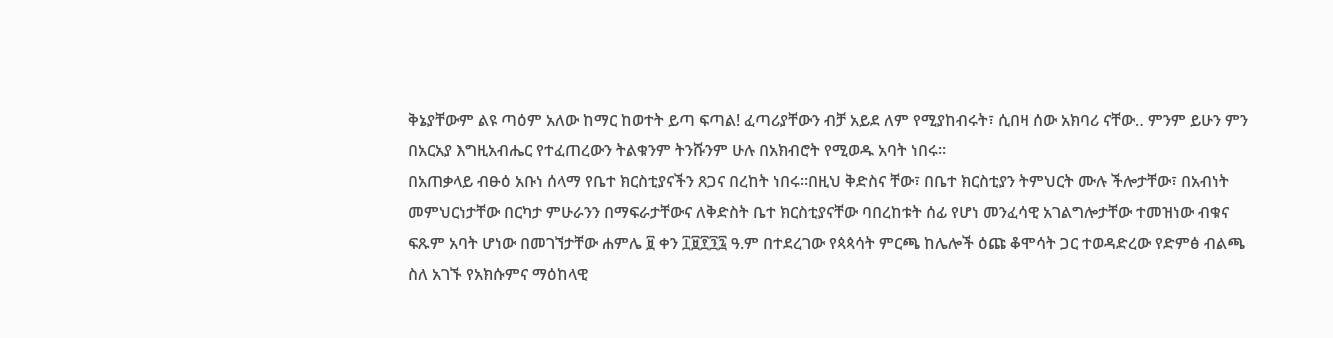ቅኔያቸውም ልዩ ጣዕም አለው ከማር ከወተት ይጣ ፍጣል! ፈጣሪያቸውን ብቻ አይደ ለም የሚያከብሩት፣ ሲበዛ ሰው አክባሪ ናቸው‥ ምንም ይሁን ምን በአርአያ እግዚአብሔር የተፈጠረውን ትልቁንም ትንሹንም ሁሉ በአክብሮት የሚወዱ አባት ነበሩ።
በአጠቃላይ ብፁዕ አቡነ ሰላማ የቤተ ክርስቲያናችን ጸጋና በረከት ነበሩ።በዚህ ቅድስና ቸው፣ በቤተ ክርስቲያን ትምህርት ሙሉ ችሎታቸው፣ በአብነት መምህርነታቸው በርካታ ምሁራንን በማፍራታቸውና ለቅድስት ቤተ ክርስቲያናቸው ባበረከቱት ሰፊ የሆነ መንፈሳዊ አገልግሎታቸው ተመዝነው ብቁና ፍጹም አባት ሆነው በመገኘታቸው ሐምሌ ፱ ቀን ፲፱፻፺፯ ዓ.ም በተደረገው የጳጳሳት ምርጫ ከሌሎች ዕጩ ቆሞሳት ጋር ተወዳድረው የድምፅ ብልጫ ስለ አገኙ የአክሱምና ማዕከላዊ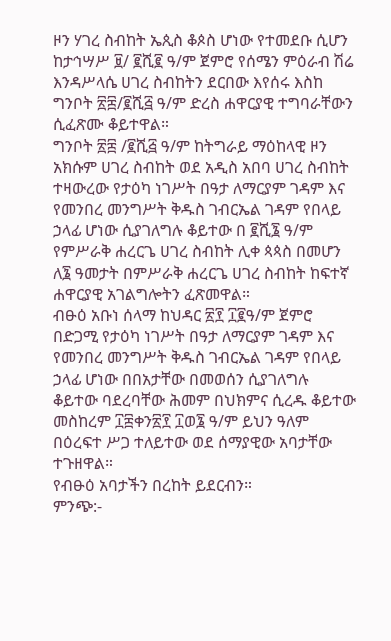ዞን ሃገረ ስብከት ኤጲስ ቆጶስ ሆነው የተመደቡ ሲሆን ከታኅሣሥ ፱/ ፪ሺ፪ ዓ/ም ጀምሮ የሰሜን ምዕራብ ሽሬ እንዳሥላሴ ሀገረ ስብከትን ደርበው እየሰሩ እስከ ግንቦት ፳፰/፪ሺ፭ ዓ/ም ድረስ ሐዋርያዊ ተግባራቸውን ሲፈጽሙ ቆይተዋል።
ግንቦት ፳፰ /፪ሺ፭ ዓ/ም ከትግራይ ማዕከላዊ ዞን አክሱም ሀገረ ስብከት ወደ አዲስ አበባ ሀገረ ስብከት ተዛውረው የታዕካ ነገሥት በዓታ ለማርያም ገዳም እና የመንበረ መንግሥት ቅዱስ ገብርኤል ገዳም የበላይ ኃላፊ ሆነው ሲያገለግሉ ቆይተው በ ፪ሺ፮ ዓ/ም የምሥራቅ ሐረርጌ ሀገረ ስብከት ሊቀ ጳጳስ በመሆን ለ፮ ዓመታት በምሥራቅ ሐረርጌ ሀገረ ስብከት ከፍተኛ ሐዋርያዊ አገልግሎትን ፈጽመዋል።
ብፁዕ አቡነ ሰላማ ከህዳር ፳፻ ፲፪ዓ/ም ጀምሮ በድጋሚ የታዕካ ነገሥት በዓታ ለማርያም ገዳም እና የመንበረ መንግሥት ቅዱስ ገብርኤል ገዳም የበላይ ኃላፊ ሆነው በበአታቸው በመወሰን ሲያገለግሉ ቆይተው ባደረባቸው ሕመም በህክምና ሲረዱ ቆይተው መስከረም ፲፰ቀን፳፻ ፲ወ፮ ዓ/ም ይህን ዓለም በዕረፍተ ሥጋ ተለይተው ወደ ሰማያዊው አባታቸው ተጉዘዋል።
የብፁዕ አባታችን በረከት ይደርብን።
ምንጭ:-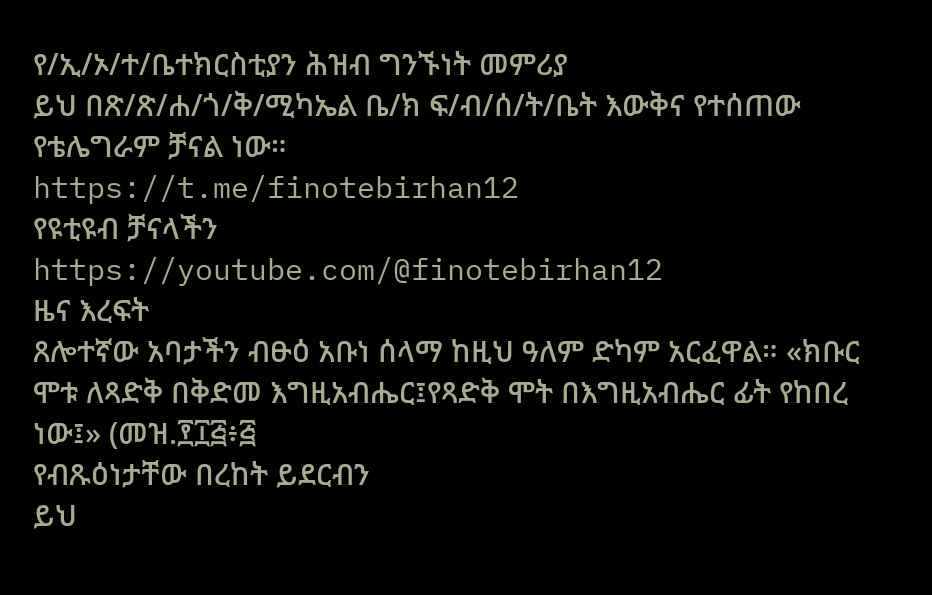የ/ኢ/ኦ/ተ/ቤተክርስቲያን ሕዝብ ግንኙነት መምሪያ
ይህ በጽ/ጽ/ሐ/ጎ/ቅ/ሚካኤል ቤ/ክ ፍ/ብ/ሰ/ት/ቤት እውቅና የተሰጠው የቴሌግራም ቻናል ነው።
https://t.me/finotebirhan12
የዩቲዩብ ቻናላችን
https://youtube.com/@finotebirhan12
ዜና እረፍት
ጸሎተኛው አባታችን ብፁዕ አቡነ ሰላማ ከዚህ ዓለም ድካም አርፈዋል። «ክቡር ሞቱ ለጻድቅ በቅድመ እግዚአብሔር፤የጻድቅ ሞት በእግዚአብሔር ፊት የከበረ ነው፤» (መዝ.፻፲፭፥፭
የብጹዕነታቸው በረከት ይደርብን
ይህ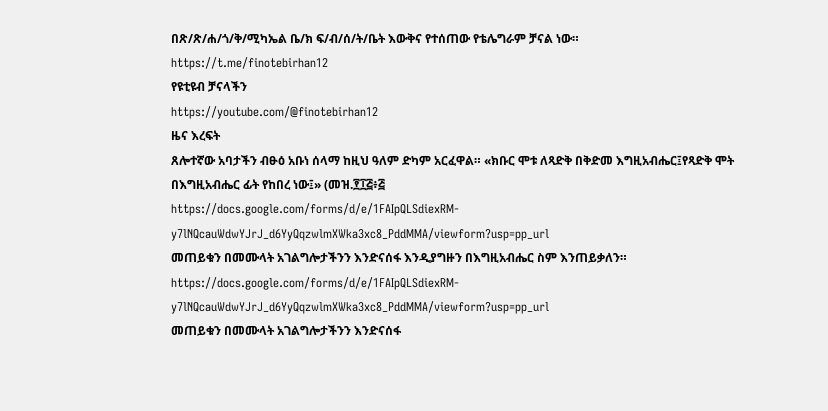በጽ/ጽ/ሐ/ጎ/ቅ/ሚካኤል ቤ/ክ ፍ/ብ/ሰ/ት/ቤት እውቅና የተሰጠው የቴሌግራም ቻናል ነው።
https://t.me/finotebirhan12
የዩቲዩብ ቻናላችን
https://youtube.com/@finotebirhan12
ዜና እረፍት
ጸሎተኛው አባታችን ብፁዕ አቡነ ሰላማ ከዚህ ዓለም ድካም አርፈዋል። «ክቡር ሞቱ ለጻድቅ በቅድመ እግዚአብሔር፤የጻድቅ ሞት በእግዚአብሔር ፊት የከበረ ነው፤» (መዝ.፻፲፭፥፭
https://docs.google.com/forms/d/e/1FAIpQLSdiexRM-y7lNQcauWdwYJrJ_d6YyQqzwlmXWka3xc8_PddMMA/viewform?usp=pp_url
መጠይቁን በመሙላት አገልግሎታችንን እንድናሰፋ እንዲያግዙን በእግዚአብሔር ስም እንጠይቃለን።
https://docs.google.com/forms/d/e/1FAIpQLSdiexRM-y7lNQcauWdwYJrJ_d6YyQqzwlmXWka3xc8_PddMMA/viewform?usp=pp_url
መጠይቁን በመሙላት አገልግሎታችንን እንድናሰፋ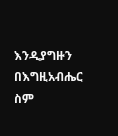እንዲያግዙን በእግዚአብሔር ስም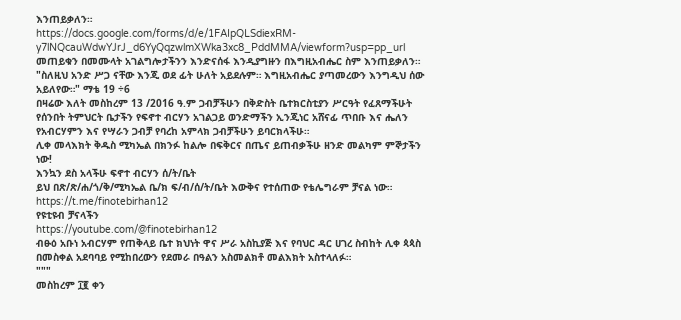እንጠይቃለን።
https://docs.google.com/forms/d/e/1FAIpQLSdiexRM-y7lNQcauWdwYJrJ_d6YyQqzwlmXWka3xc8_PddMMA/viewform?usp=pp_url
መጠይቁን በመሙላት አገልግሎታችንን እንድናሰፋ እንዲያግዙን በእግዚአብሔር ስም እንጠይቃለን።
"ስለዚህ አንድ ሥጋ ናቸው እንጂ ወደ ፊት ሁለት አይደሉም። እግዚአብሔር ያጣመረውን እንግዲህ ሰው አይለየው።" ማቴ 19 ÷6
በዛሬው እለት መስከረም 13 /2016 ዓ.ም ጋብቻችሁን በቅድስት ቤተክርስቲያን ሥርዓት የፈጸማችሁት የሰንበት ትምህርት ቤታችን የፍኖተ ብርሃን አገልጋይ ወንድማችን ኢንጂነር አሸናፊ ጥበቡ እና ሔለን የአብርሃምን እና የሣራን ጋብቻ የባረከ አምላክ ጋብቻችሁን ይባርክላችሁ።
ሊቀ መላእክት ቅዱስ ሚካኤል በክንፉ ከልሎ በፍቅርና በጤና ይጠብቃችሁ ዘንድ መልካም ምኞታችን ነው!
እንኳን ደስ አላችሁ ፍኖተ ብርሃን ሰ/ት/ቤት
ይህ በጽ/ጽ/ሐ/ጎ/ቅ/ሚካኤል ቤ/ክ ፍ/ብ/ሰ/ት/ቤት እውቅና የተሰጠው የቴሌግራም ቻናል ነው።
https://t.me/finotebirhan12
የዩቲዩብ ቻናላችን
https://youtube.com/@finotebirhan12
ብፁዕ አቡነ አብርሃም የጠቅላይ ቤተ ክህነት ዋና ሥራ አስኪያጅ እና የባህር ዳር ሀገረ ስብከት ሊቀ ጳጳስ በመስቀል አደባባይ የሚከበረውን የደመራ በዓልን አስመልክቶ መልእክት አስተላለፉ።
"""
መስከረም ፲፪ ቀን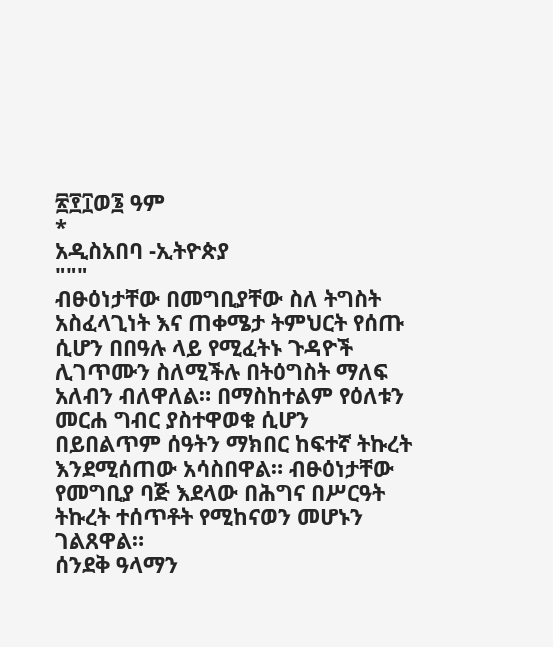፳፻፲ወ፮ ዓም
*
አዲስአበባ -ኢትዮጵያ
"""
ብፁዕነታቸው በመግቢያቸው ስለ ትግስት አስፈላጊነት እና ጠቀሜታ ትምህርት የሰጡ ሲሆን በበዓሉ ላይ የሚፈትኑ ጉዳዮች ሊገጥሙን ስለሚችሉ በትዕግስት ማለፍ አለብን ብለዋለል። በማስከተልም የዕለቱን መርሐ ግብር ያስተዋወቁ ሲሆን በይበልጥም ሰዓትን ማክበር ከፍተኛ ትኩረት እንደሚሰጠው አሳስበዋል። ብፁዕነታቸው የመግቢያ ባጅ እደላው በሕግና በሥርዓት ትኩረት ተሰጥቶት የሚከናወን መሆኑን ገልጸዋል።
ሰንደቅ ዓላማን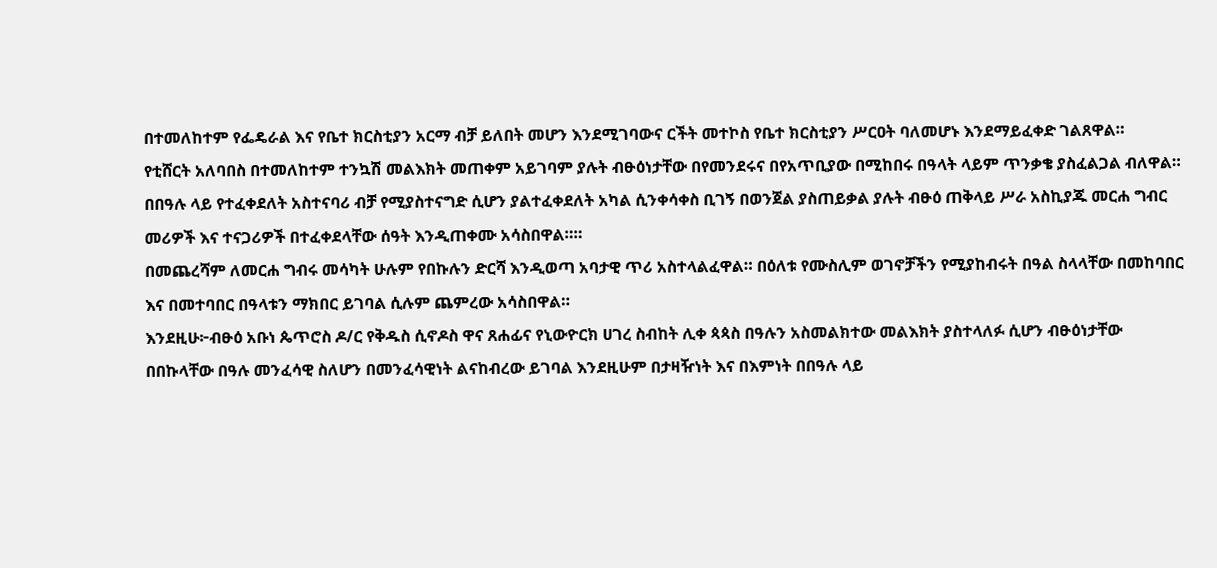በተመለከተም የፌዴራል እና የቤተ ክርስቲያን አርማ ብቻ ይለበት መሆን እንደሚገባውና ርችት መተኮስ የቤተ ክርስቲያን ሥርዐት ባለመሆኑ እንደማይፈቀድ ገልጸዋል።
የቲሸርት አለባበስ በተመለከተም ተንኳሽ መልእክት መጠቀም አይገባም ያሉት ብፁዕነታቸው በየመንደሩና በየአጥቢያው በሚከበሩ በዓላት ላይም ጥንቃቄ ያስፈልጋል ብለዋል።
በበዓሉ ላይ የተፈቀደለት አስተናባሪ ብቻ የሚያስተናግድ ሲሆን ያልተፈቀደለት አካል ሲንቀሳቀስ ቢገኝ በወንጀል ያስጠይቃል ያሉት ብፁዕ ጠቅላይ ሥራ አስኪያጁ መርሐ ግብር መሪዎች እና ተናጋሪዎች በተፈቀደላቸው ሰዓት እንዲጠቀሙ አሳስበዋል።።
በመጨረሻም ለመርሐ ግብሩ መሳካት ሁሉም የበኩሉን ድርሻ እንዲወጣ አባታዊ ጥሪ አስተላልፈዋል። በዕለቱ የሙስሊም ወገኖቻችን የሚያከብሩት በዓል ስላላቸው በመከባበር እና በመተባበር በዓላቱን ማክበር ይገባል ሲሉም ጨምረው አሳስበዋል።
እንደዚሁ፦ብፁዕ አቡነ ጴጥሮስ ዶ/ር የቅዱስ ሲኖዶስ ዋና ጸሐፊና የኒውዮርክ ሀገረ ስብከት ሊቀ ጳጳስ በዓሉን አስመልክተው መልእክት ያስተላለፉ ሲሆን ብፁዕነታቸው በበኩላቸው በዓሉ መንፈሳዊ ስለሆን በመንፈሳዊነት ልናከብረው ይገባል እንደዚሁም በታዛዥነት እና በእምነት በበዓሉ ላይ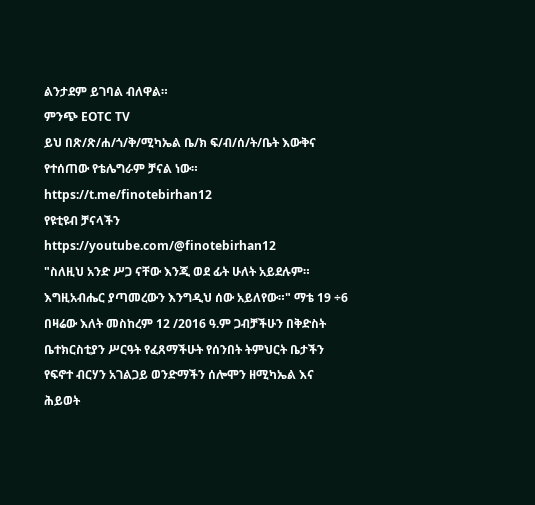ልንታደም ይገባል ብለዋል።
ምንጭ EOTC TV
ይህ በጽ/ጽ/ሐ/ጎ/ቅ/ሚካኤል ቤ/ክ ፍ/ብ/ሰ/ት/ቤት እውቅና የተሰጠው የቴሌግራም ቻናል ነው።
https://t.me/finotebirhan12
የዩቲዩብ ቻናላችን
https://youtube.com/@finotebirhan12
"ስለዚህ አንድ ሥጋ ናቸው እንጂ ወደ ፊት ሁለት አይደሉም። እግዚአብሔር ያጣመረውን እንግዲህ ሰው አይለየው።" ማቴ 19 ÷6
በዛሬው እለት መስከረም 12 /2016 ዓ.ም ጋብቻችሁን በቅድስት ቤተክርስቲያን ሥርዓት የፈጸማችሁት የሰንበት ትምህርት ቤታችን የፍኖተ ብርሃን አገልጋይ ወንድማችን ሰሎሞን ዘሚካኤል እና ሕይወት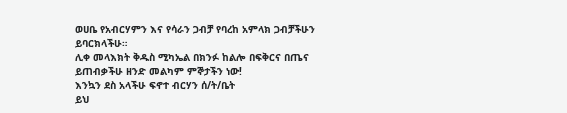ወሀቤ የአብርሃምን እና የሳራን ጋብቻ የባረከ አምላክ ጋብቻችሁን ይባርክላችሁ።
ሊቀ መላእክት ቅዱስ ሚካኤል በክንፉ ከልሎ በፍቅርና በጤና ይጠብቃችሁ ዘንድ መልካም ምኞታችን ነው!
እንኳን ደስ አላችሁ ፍኖተ ብርሃን ሰ/ት/ቤት
ይህ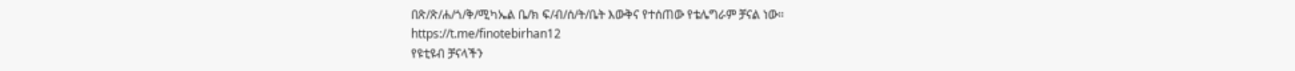በጽ/ጽ/ሐ/ጎ/ቅ/ሚካኤል ቤ/ክ ፍ/ብ/ሰ/ት/ቤት እውቅና የተሰጠው የቴሌግራም ቻናል ነው።
https://t.me/finotebirhan12
የዩቲዩብ ቻናላችን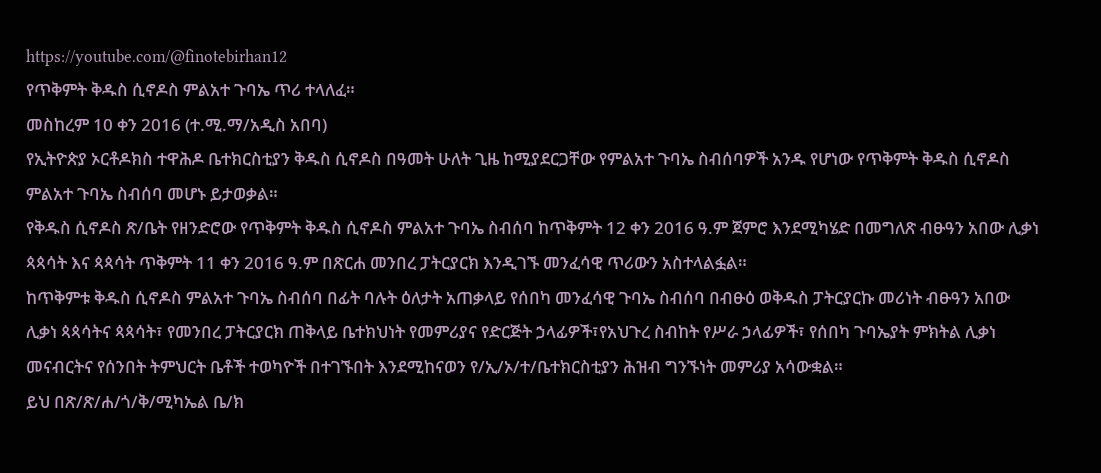https://youtube.com/@finotebirhan12
የጥቅምት ቅዱስ ሲኖዶስ ምልአተ ጉባኤ ጥሪ ተላለፈ።
መስከረም 10 ቀን 2016 (ተ.ሚ.ማ/አዲስ አበባ)
የኢትዮጵያ ኦርቶዶክስ ተዋሕዶ ቤተክርስቲያን ቅዱስ ሲኖዶስ በዓመት ሁለት ጊዜ ከሚያደርጋቸው የምልአተ ጉባኤ ስብሰባዎች አንዱ የሆነው የጥቅምት ቅዱስ ሲኖዶስ ምልአተ ጉባኤ ስብሰባ መሆኑ ይታወቃል።
የቅዱስ ሲኖዶስ ጽ/ቤት የዘንድሮው የጥቅምት ቅዱስ ሲኖዶስ ምልአተ ጉባኤ ስብሰባ ከጥቅምት 12 ቀን 2016 ዓ.ም ጀምሮ እንደሚካሄድ በመግለጽ ብፁዓን አበው ሊቃነ ጳጳሳት እና ጳጳሳት ጥቅምት 11 ቀን 2016 ዓ.ም በጽርሐ መንበረ ፓትርያርክ እንዲገኙ መንፈሳዊ ጥሪውን አስተላልፏል።
ከጥቅምቱ ቅዱስ ሲኖዶስ ምልአተ ጉባኤ ስብሰባ በፊት ባሉት ዕለታት አጠቃላይ የሰበካ መንፈሳዊ ጉባኤ ስብሰባ በብፁዕ ወቅዱስ ፓትርያርኩ መሪነት ብፁዓን አበው ሊቃነ ጳጳሳትና ጳጳሳት፣ የመንበረ ፓትርያርክ ጠቅላይ ቤተክህነት የመምሪያና የድርጅት ኃላፊዎች፣የአህጉረ ስብከት የሥራ ኃላፊዎች፣ የሰበካ ጉባኤያት ምክትል ሊቃነ መናብርትና የሰንበት ትምህርት ቤቶች ተወካዮች በተገኙበት እንደሚከናወን የ/ኢ/ኦ/ተ/ቤተክርስቲያን ሕዝብ ግንኙነት መምሪያ አሳውቋል።
ይህ በጽ/ጽ/ሐ/ጎ/ቅ/ሚካኤል ቤ/ክ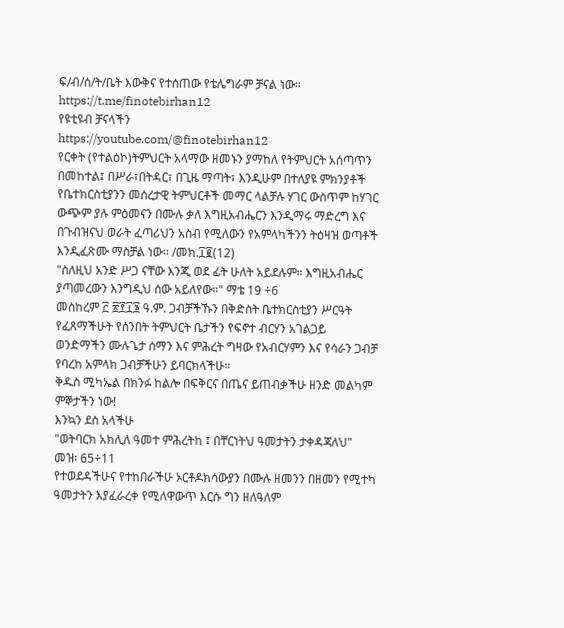ፍ/ብ/ሰ/ት/ቤት እውቅና የተሰጠው የቴሌግራም ቻናል ነው።
https://t.me/finotebirhan12
የዩቲዩብ ቻናላችን
https://youtube.com/@finotebirhan12
የርቀት (የተልዕኮ)ትምህርት አላማው ዘመኑን ያማከለ የትምህርት አሰጣጥን በመከተል፤ በሥራ፣በትዳር፣ በጊዜ ማጣት፣ እንዲሁም በተለያዩ ምክንያቶች የቤተክርስቲያንን መሰረታዊ ትምህርቶች መማር ላልቻሉ ሃገር ውስጥም ከሃገር ውጭም ያሉ ምዕመናን በሙሉ ቃለ እግዚአብሔርን እንዲማሩ ማድረግ እና በጉብዝናህ ወራት ፈጣሪህን አስብ የሚለውን የአምላካችንን ትዕዛዝ ወጣቶች
እንዲፈጽሙ ማስቻል ነው፡፡ /መክ.፲፪(12)
"ስለዚህ አንድ ሥጋ ናቸው እንጂ ወደ ፊት ሁለት አይደሉም። እግዚአብሔር ያጣመረውን እንግዲህ ሰው አይለየው።" ማቴ 19 ÷6
መስከረም ፫ ፳፻፲፮ ዓ.ም. ጋብቻችኹን በቅድስት ቤተክርስቲያን ሥርዓት የፈጸማችሁት የሰንበት ትምህርት ቤታችን የፍኖተ ብርሃን አገልጋይ ወንድማችን ሙሉጌታ ሰማን እና ምሕረት ግዛው የአብርሃምን እና የሳራን ጋብቻ የባረከ አምላክ ጋብቻችሁን ይባርክላችሁ።
ቅዱስ ሚካኤል በክንፉ ከልሎ በፍቅርና በጤና ይጠብቃችሁ ዘንድ መልካም ምኞታችን ነው!
እንኳን ደስ አላችሁ
"ወትባርክ አክሊለ ዓመተ ምሕረትከ ፤ በቸርነትህ ዓመታትን ታቀዳጃለህ" መዝ፡ 65÷11
የተወደዳችሁና የተከበራችሁ ኦርቶዶክሳውያን በሙሉ ዘመንን በዘመን የሚተካ ዓመታትን እያፈራረቀ የሚለዋውጥ እርሱ ግን ዘለዓለም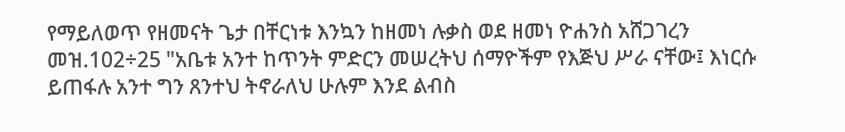የማይለወጥ የዘመናት ጌታ በቸርነቱ እንኳን ከዘመነ ሉቃስ ወደ ዘመነ ዮሐንስ አሸጋገረን
መዝ.102÷25 "አቤቱ አንተ ከጥንት ምድርን መሠረትህ ሰማዮችም የእጅህ ሥራ ናቸው፤ እነርሱ ይጠፋሉ አንተ ግን ጸንተህ ትኖራለህ ሁሉም እንደ ልብስ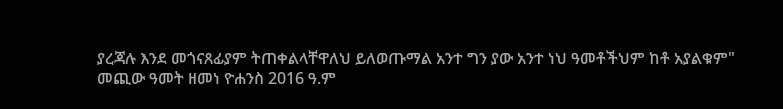ያረጃሉ እንደ መጎናጸፊያም ትጠቀልላቸዋለህ ይለወጡማል አንተ ግን ያው አንተ ነህ ዓመቶችህም ከቶ አያልቁም"
መጪው ዓመት ዘመነ ዮሐንስ 2016 ዓ.ም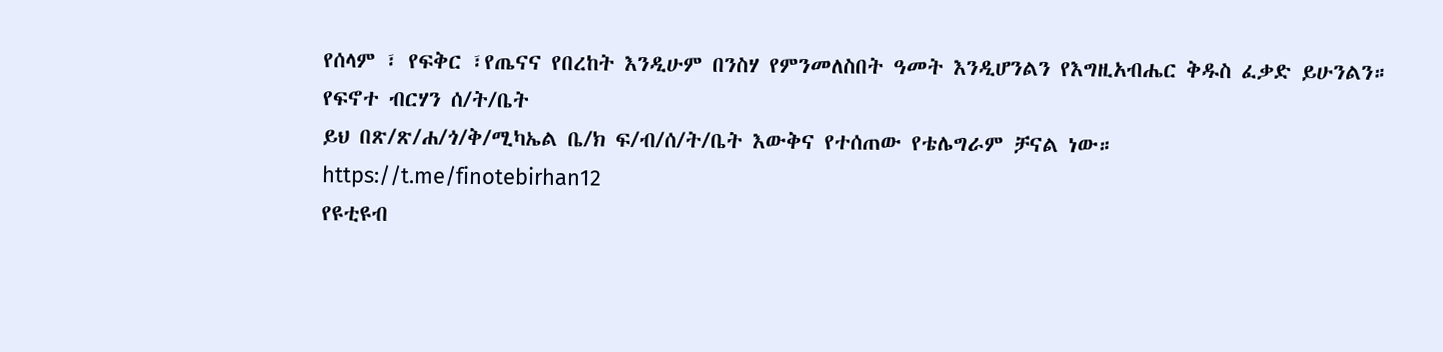የሰላም ፣ የፍቅር ፣የጤናና የበረከት እንዲሁም በንስሃ የምንመለስበት ዓመት እንዲሆንልን የእግዚአብሔር ቅዱስ ፈቃድ ይሁንልን።
የፍኖተ ብርሃን ሰ/ት/ቤት
ይህ በጽ/ጽ/ሐ/ጎ/ቅ/ሚካኤል ቤ/ክ ፍ/ብ/ሰ/ት/ቤት እውቅና የተሰጠው የቴሌግራም ቻናል ነው።
https://t.me/finotebirhan12
የዩቲዩብ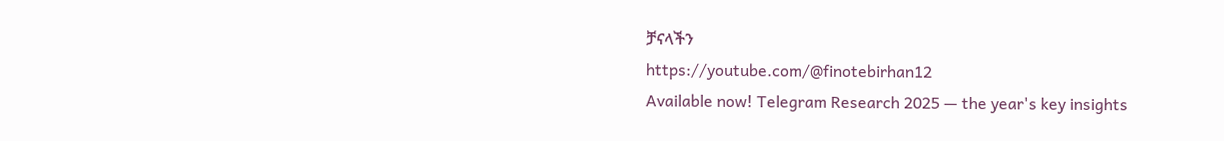ቻናላችን
https://youtube.com/@finotebirhan12
Available now! Telegram Research 2025 — the year's key insights